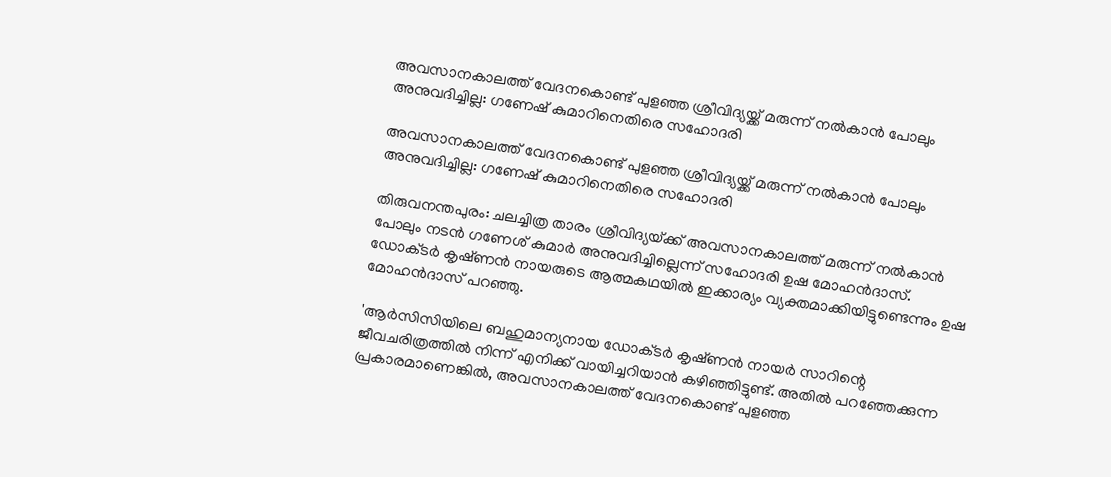അവസാനകാലത്ത് വേദനകൊണ്ട് പുളഞ്ഞ ശ്രീവിദ്യയ്ക്ക് മരുന്ന് നല്‍കാന്‍ പോലും അനുവദിച്ചില്ല: ഗണേഷ് കുമാറിനെതിരെ സഹോദരി

അവസാനകാലത്ത് വേദനകൊണ്ട് പുളഞ്ഞ ശ്രീവിദ്യയ്ക്ക് മരുന്ന് നല്‍കാന്‍ പോലും അനുവദിച്ചില്ല: ഗണേഷ് കുമാറിനെതിരെ സഹോദരി

തിരുവനന്തപുരം: ചലച്ചിത്ര താരം ശ്രീവിദ്യയ‌്ക്ക് അവസാനകാലത്ത് മരുന്ന് നല്‍കാന്‍ പോലും നടൻ ഗണേശ് കുമാര്‍ അനുവദിച്ചില്ലെന്ന് സഹോദരി ഉഷ മോഹന്‍ദാസ്. ഡോക്‌ടര്‍ കൃഷ്‌ണന്‍ നായരുടെ ആത്മകഥയില്‍ ഇക്കാര്യം വ്യക്തമാക്കിയിട്ടുണ്ടെന്നും ഉഷ മോഹന്‍ദാസ് പറഞ്ഞു.

'ആര്‍സിസിയിലെ ബഹുമാന്യനായ ഡോക്‌ടര്‍ കൃഷ്‌ണന്‍ നായര്‍ സാറിന്റെ ജീവചരിത്രത്തില്‍ നിന്ന് എനിക്ക് വായിച്ചറിയാന്‍ കഴിഞ്ഞിട്ടുണ്ട്. അതില്‍ പറഞ്ഞേക്കുന്ന പ്രകാരമാണെങ്കില്‍, അവസാനകാലത്ത് വേദനകൊണ്ട് പുളഞ്ഞ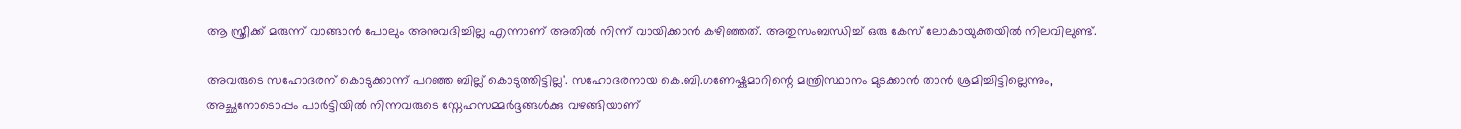ആ സ്ത്രീക്ക് മരുന്ന് വാങ്ങാന്‍ പോലും അനുവദിച്ചില്ല എന്നാണ് അതില്‍ നിന്ന് വായിക്കാന്‍ കഴിഞ്ഞത്. അതുസംബന്ധിച്ച്‌ ഒരു കേസ് ലോകായുക്തയില്‍ നിലവിലുണ്ട്.

അവരുടെ സഹോദരന് കൊടുക്കാന്ന് പറഞ്ഞ ബില്ല് കൊടുത്തിട്ടില്ല'. സഹോദരനായ കെ.ബി.ഗണേഷ്കുമാറിന്റെ മന്ത്രിസ്ഥാനം മുടക്കാന്‍ താന്‍ ശ്രമിച്ചിട്ടില്ലെന്നും, അച്ഛനോടൊപ്പം പാര്‍ട്ടിയില്‍ നിന്നവരുടെ സ്നേഹസമ്മര്‍ദ്ദങ്ങള്‍ക്കു വഴങ്ങിയാണ്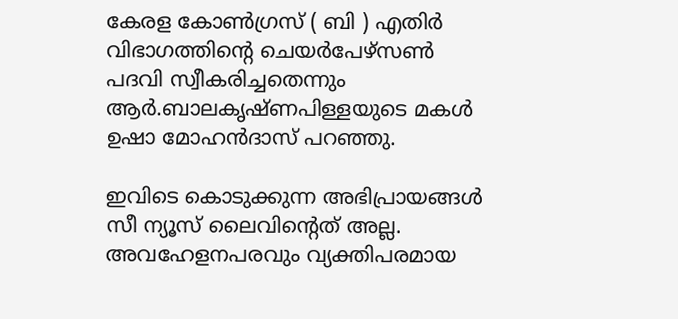കേരള കോണ്‍ഗ്രസ് ( ബി ) എതിര്‍ വിഭാഗത്തിന്റെ ചെയര്‍പേഴ്സണ്‍ പദവി സ്വീകരിച്ചതെന്നും ആര്‍.ബാലകൃഷ്ണപിള്ളയുടെ മകള്‍ ഉഷാ മോഹന്‍ദാസ് പറഞ്ഞു.

ഇവിടെ കൊടുക്കുന്ന അഭിപ്രായങ്ങള്‍ സീ ന്യൂസ് ലൈവിന്റെത് അല്ല. അവഹേളനപരവും വ്യക്തിപരമായ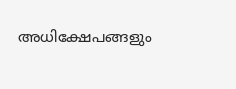അധിക്ഷേപങ്ങളും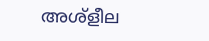അശ്‌ളീല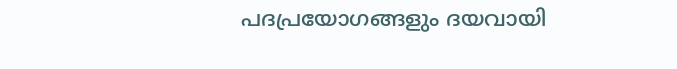പദപ്രയോഗങ്ങളും ദയവായി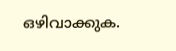ഒഴിവാക്കുക.